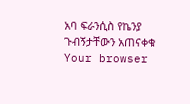አባ ፍራንሲስ የኬንያ ጉብኝታቸውን አጠናቀቁ
Your browser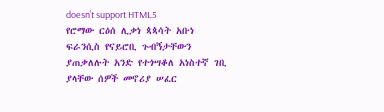doesn’t support HTML5
የሮማው ርዕሰ ሊቃነ ጳጳሳት አቡነ ፍራንሲስ የናይሮቢ ጉብኝታቸውን ያጠቃለሉት አንድ የተጎሣቆለ አነስተኛ ገቢ ያላቸው ሰዎች መኖሪያ ሠፈር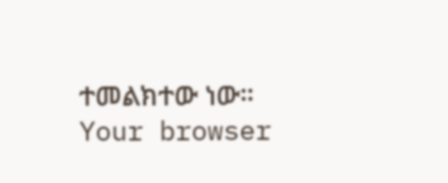ተመልክተው ነው።
Your browser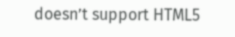doesn’t support HTML5